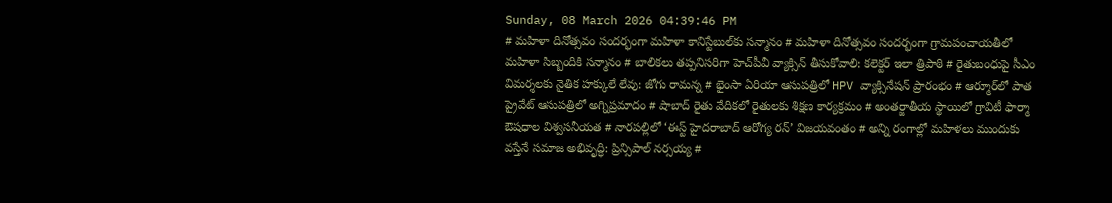Sunday, 08 March 2026 04:39:46 PM
# మహిళా దినోత్సవం సందర్భంగా మహిళా కానిస్టేబుల్‌కు సన్మానం # మహిళా దినోత్సవం సందర్భంగా గ్రామపంచాయతీలో మహిళా సిబ్బందికి సన్మానం # బాలికలు తప్పనిసరిగా హెచ్‌పీవీ వ్యాక్సిన్ తీసుకోవాలి: కలెక్టర్ ఇలా త్రిపాఠి # రైతుబంధుపై సీఎం విమర్శలకు నైతిక హక్కులే లేవు: జోగు రామన్న # భైంసా ఏరియా ఆసుపత్రిలో HPV వ్యాక్సినేషన్ ప్రారంభం # ఆర్మూర్‌లో పాత ప్రైవేట్ ఆసుపత్రిలో అగ్నిప్రమాదం # షాబాద్ రైతు వేదికలో రైతులకు శిక్షణ కార్యక్రమం # అంతర్జాతీయ స్థాయిలో గ్రావిటీ ఫార్మా ఔషధాల విశ్వసనీయత # నారపల్లిలో ‘ఈస్ట్ హైదరాబాద్ ఆరోగ్య రన్’ విజయవంతం # అన్ని రంగాల్లో మహిళలు ముందుకు వస్తేనే సమాజ అభివృద్ధి: ప్రిన్సిపాల్ నర్సయ్య #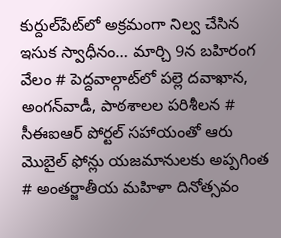కుర్దుల్‌పేట్‌లో అక్రమంగా నిల్వ చేసిన ఇసుక స్వాధీనం… మార్చి 9న బహిరంగ వేలం # పెద్దవాల్గాట్‌లో పల్లె దవాఖాన, అంగన్‌వాడీ, పాఠశాలల పరిశీలన # సీఈఐఆర్ పోర్టల్ సహాయంతో ఆరు మొబైల్ ఫోన్లు యజమానులకు అప్పగింత # అంతర్జాతీయ మహిళా దినోత్సవం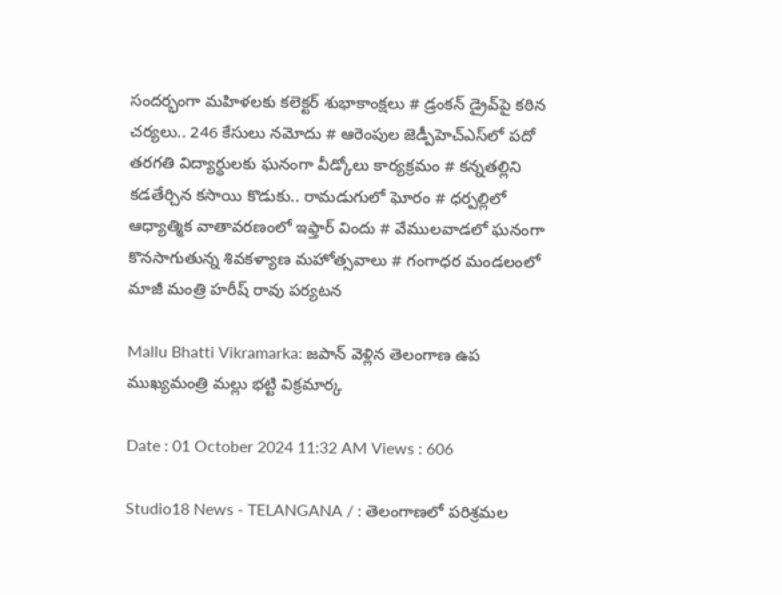సందర్భంగా మహిళలకు కలెక్టర్ శుభాకాంక్షలు # డ్రంకన్ డ్రైవ్‌పై కఠిన చర్యలు.. 246 కేసులు నమోదు # ఆరెంపుల జెడ్పీహెచ్‌ఎస్‌లో పదో తరగతి విద్యార్థులకు ఘనంగా వీడ్కోలు కార్యక్రమం # కన్నతల్లిని కడతేర్చిన కసాయి కొడుకు.. రామడుగులో ఘోరం # ధర్పల్లిలో ఆధ్యాత్మిక వాతావరణంలో ఇఫ్తార్ విందు # వేములవాడలో ఘనంగా కొనసాగుతున్న శివకళ్యాణ మహోత్సవాలు # గంగాధర మండలంలో మాజీ మంత్రి హరీష్ రావు పర్యటన

Mallu Bhatti Vikramarka: జపాన్ వెళ్లిన తెలంగాణ ఉప ముఖ్యమంత్రి మల్లు భట్టి విక్రమార్క

Date : 01 October 2024 11:32 AM Views : 606

Studio18 News - TELANGANA / : తెలంగాణలో పరిశ్రమల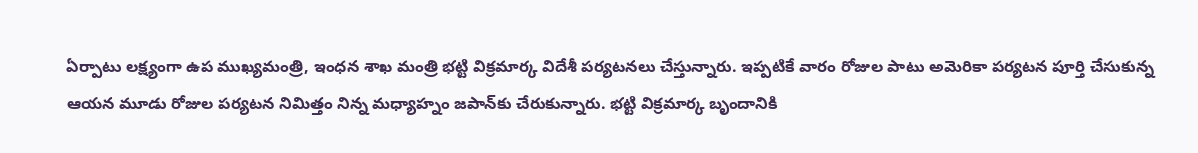ఏర్పాటు లక్ష్యంగా ఉప ముఖ్యమంత్రి, ఇంధన శాఖ మంత్రి భట్టి విక్రమార్క విదేశీ పర్యటనలు చేస్తున్నారు. ఇప్పటికే వారం రోజుల పాటు అమెరికా పర్యటన పూర్తి చేసుకున్న ఆయన మూడు రోజుల పర్యటన నిమిత్తం నిన్న మధ్యాహ్నం జపాన్‌కు చేరుకున్నారు. భట్టి విక్రమార్క బృందానికి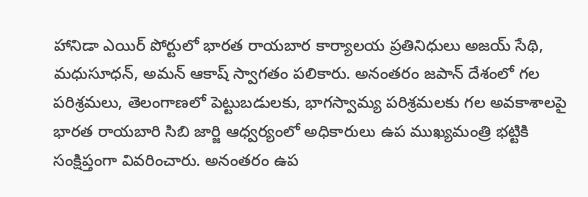హానిడా ఎయిర్ పోర్టులో భారత రాయబార కార్యాలయ ప్రతినిధులు అజయ్ సేథి, మధుసూధన్, అమన్ ఆకాష్ స్వాగతం పలికారు. అనంతరం జపాన్ దేశంలో గల పరిశ్రమలు, తెలంగాణలో పెట్టుబడులకు, భాగస్వామ్య పరిశ్రమలకు గల అవకాశాలపై భారత రాయబారి సిబి జార్జి ఆధ్వర్యంలో అధికారులు ఉప ముఖ్యమంత్రి భట్టికి సంక్షిప్తంగా వివరించారు. అనంతరం ఉప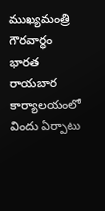ముఖ్యమంత్రి గౌరవార్ధం భారత రాయబార కార్యాలయంలో విందు ఏర్పాటు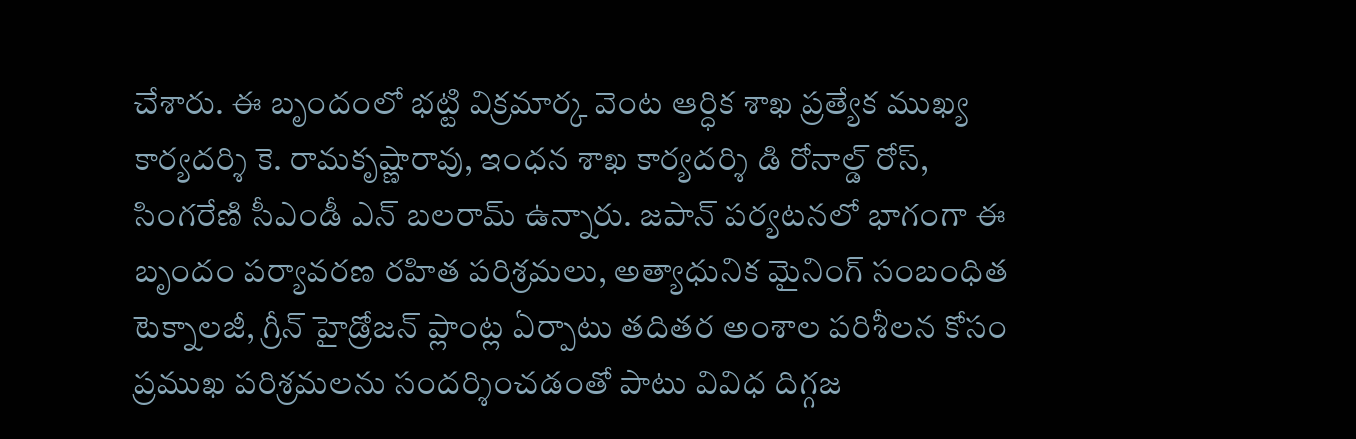చేశారు. ఈ బృందంలో భట్టి విక్రమార్క వెంట ఆర్ధిక శాఖ ప్రత్యేక ముఖ్య కార్యదర్శి కె. రామకృష్ణారావు, ఇంధన శాఖ కార్యదర్శి డి రోనాల్డ్ రోస్, సింగరేణి సీఎండీ ఎన్ బలరామ్ ఉన్నారు. జపాన్ పర్యటనలో భాగంగా ఈ బృందం పర్యావరణ రహిత పరిశ్రమలు, అత్యాధునిక మైనింగ్ సంబంధిత టెక్నాలజీ, గ్రీన్ హైడ్రోజన్ ప్లాంట్ల ఏర్పాటు తదితర అంశాల పరిశీలన కోసం ప్రముఖ పరిశ్రమలను సందర్శించడంతో పాటు వివిధ దిగ్గజ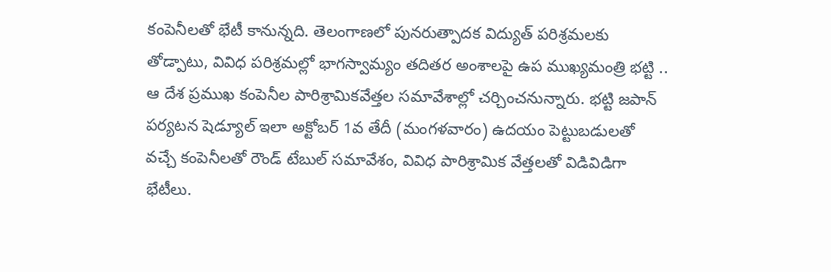కంపెనీలతో భేటీ కానున్నది. తెలంగాణలో పునరుత్పాదక విద్యుత్ పరిశ్రమలకు తోడ్పాటు, వివిధ పరిశ్రమల్లో భాగస్వామ్యం తదితర అంశాలపై ఉప ముఖ్యమంత్రి భట్టి .. ఆ దేశ ప్రముఖ కంపెనీల పారిశ్రామికవేత్తల సమావేశాల్లో చర్చించనున్నారు. భట్టి జపాన్ పర్యటన షెడ్యూల్ ఇలా అక్టోబర్ 1వ తేదీ (మంగళవారం) ఉదయం పెట్టుబడులతో వచ్చే కంపెనీలతో రౌండ్ టేబుల్ సమావేశం, వివిధ పారిశ్రామిక వేత్తలతో విడివిడిగా భేటీలు.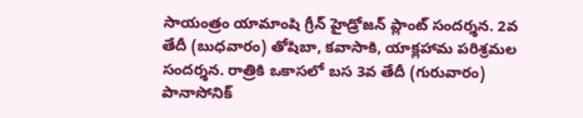సాయంత్రం యామాంషి గ్రీన్ హైడ్రోజన్ ప్లాంట్ సందర్శన. 2వ తేదీ (బుధవారం) తోషిబా, కవాసాకి, యాక్లహామ పరిశ్రమల సందర్శన. రాత్రికి ఒకాసలో బస 3వ తేదీ (గురువారం) పానాసోనిక్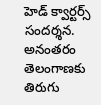హెడ్ క్వార్టర్స్ సందర్శన. అనంతరం తెలంగాణకు తిరుగు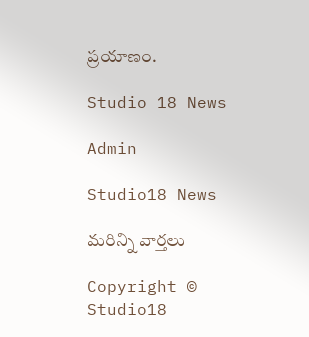ప్రయాణం.

Studio 18 News

Admin

Studio18 News

మరిన్ని వార్తలు

Copyright © Studio18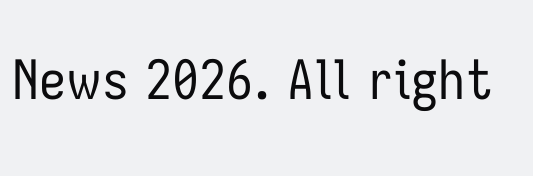News 2026. All right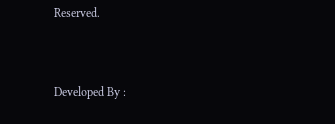Reserved.



Developed By :